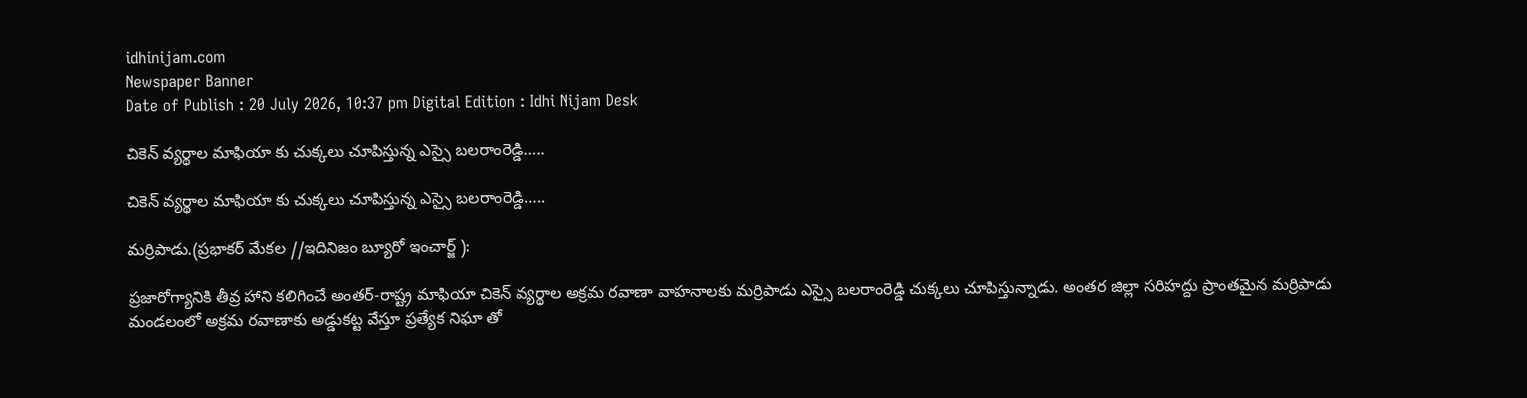idhinijam.com
Newspaper Banner
Date of Publish : 20 July 2026, 10:37 pm Digital Edition : Idhi Nijam Desk

చికెన్ వ్యర్థాల మాఫియా కు చుక్కలు చూపిస్తున్న ఎస్సై బలరాంరెడ్డి…..

చికెన్ వ్యర్థాల మాఫియా కు చుక్కలు చూపిస్తున్న ఎస్సై బలరాంరెడ్డి…..

మర్రిపాడు.(ప్రభాకర్ మేకల //ఇదినిజం బ్యూరో ఇంచార్జ్ ):

ప్రజారోగ్యానికి తీవ్ర హాని కలిగించే అంతర్-రాష్ట్ర మాఫియా చికెన్ వ్యర్థాల అక్రమ రవాణా వాహనాలకు మర్రిపాడు ఎస్సై బలరాంరెడ్డి చుక్కలు చూపిస్తున్నాడు. అంతర జిల్లా సరిహద్దు ప్రాంతమైన మర్రిపాడు మండలంలో అక్రమ రవాణాకు అడ్డుకట్ట వేస్తూ ప్రత్యేక నిఘా తో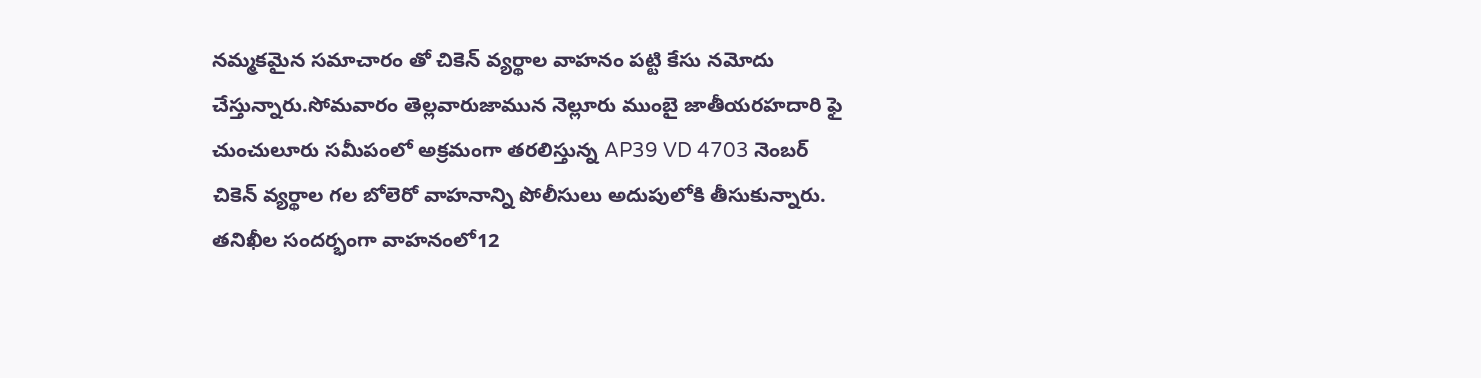నమ్మకమైన సమాచారం తో చికెన్ వ్యర్థాల వాహనం పట్టి కేసు నమోదు చేస్తున్నారు.సోమవారం తెల్లవారుజామున నెల్లూరు ముంబై జాతీయరహదారి ఫై చుంచులూరు సమీపంలో అక్రమంగా తరలిస్తున్న AP39 VD 4703 నెంబర్ చికెన్ వ్యర్థాల గల బోలెరో వాహనాన్ని పోలీసులు అదుపులోకి తీసుకున్నారు. తనిఖీల సందర్భంగా వాహనంలో12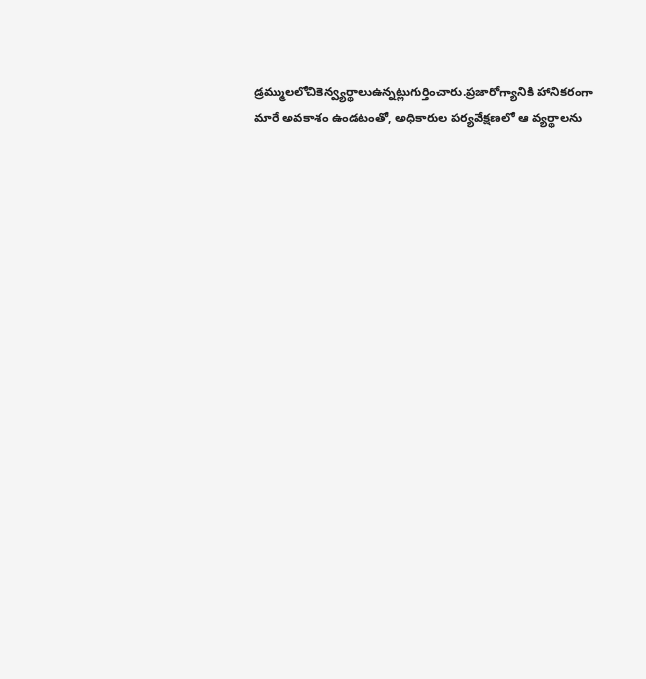డ్రమ్ములలోచికెన్వ్యర్థాలుఉన్నట్లుగుర్తించారు.ప్రజారోగ్యానికి హానికరంగా మారే అవకాశం ఉండటంతో, అధికారుల పర్యవేక్షణలో ఆ వ్యర్థాలను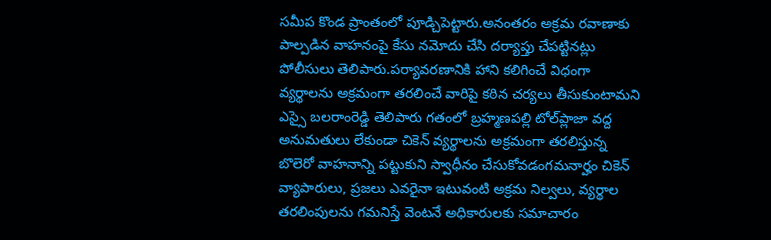సమీప కొండ ప్రాంతంలో పూడ్చిపెట్టారు.అనంతరం అక్రమ రవాణాకు పాల్పడిన వాహనంపై కేసు నమోదు చేసి దర్యాప్తు చేపట్టినట్లు పోలీసులు తెలిపారు.పర్యావరణానికి హాని కలిగించే విధంగా వ్యర్థాలను అక్రమంగా తరలించే వారిపై కఠిన చర్యలు తీసుకుంటామని ఎస్సై బలరాంరెడ్డి తెలిపారు గతంలో బ్రహ్మణపల్లి టోల్‌ప్లాజా వద్ద అనుమతులు లేకుండా చికెన్ వ్యర్థాలను అక్రమంగా తరలిస్తున్న బొలెరో వాహనాన్ని పట్టుకుని స్వాధీనం చేసుకోవడంగమనార్హం చికెన్ వ్యాపారులు, ప్రజలు ఎవరైనా ఇటువంటి అక్రమ నిల్వలు, వ్యర్థాల తరలింపులను గమనిస్తే వెంటనే అధికారులకు సమాచారం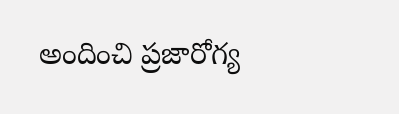అందించి ప్రజారోగ్య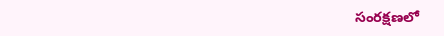సంరక్షణలో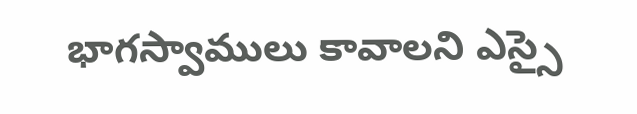భాగస్వాములు కావాలని ఎస్సై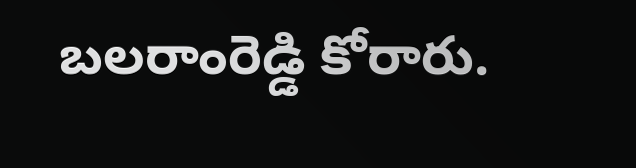బలరాంరెడ్డి కోరారు.